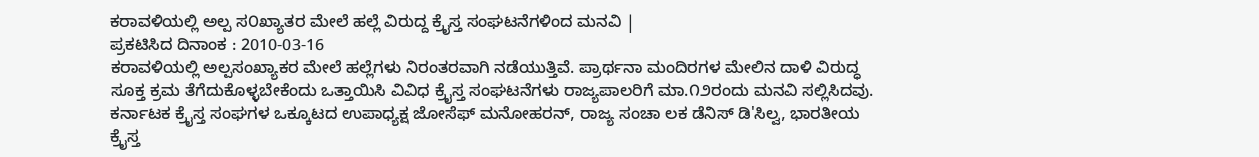ಕರಾವಳಿಯಲ್ಲಿ ಅಲ್ಪ ಸ೦ಖ್ಯಾತರ ಮೇಲೆ ಹಲ್ಲೆ ವಿರುದ್ದ ಕ್ರೈಸ್ತ ಸಂಘಟನೆಗಳಿಂದ ಮನವಿ |
ಪ್ರಕಟಿಸಿದ ದಿನಾಂಕ : 2010-03-16
ಕರಾವಳಿಯಲ್ಲಿ ಅಲ್ಪಸಂಖ್ಯಾಕರ ಮೇಲೆ ಹಲ್ಲೆಗಳು ನಿರಂತರವಾಗಿ ನಡೆಯುತ್ತಿವೆ. ಪ್ರಾರ್ಥನಾ ಮಂದಿರಗಳ ಮೇಲಿನ ದಾಳಿ ವಿರುದ್ಧ ಸೂಕ್ತ ಕ್ರಮ ತೆಗೆದುಕೊಳ್ಳಬೇಕೆಂದು ಒತ್ತಾಯಿಸಿ ವಿವಿಧ ಕ್ರೈಸ್ತ ಸಂಘಟನೆಗಳು ರಾಜ್ಯಪಾಲರಿಗೆ ಮಾ.೧೨ರಂದು ಮನವಿ ಸಲ್ಲಿಸಿದವು.
ಕರ್ನಾಟಕ ಕ್ರೈಸ್ತ ಸಂಘಗಳ ಒಕ್ಕೂಟದ ಉಪಾಧ್ಯಕ್ಷ ಜೋಸೆಫ್ ಮನೋಹರನ್, ರಾಜ್ಯ ಸಂಚಾ ಲಕ ಡೆನಿಸ್ ಡಿ'ಸಿಲ್ವ, ಭಾರತೀಯ ಕ್ರೈಸ್ತ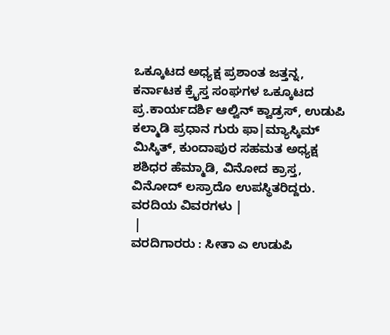ಒಕ್ಕೂಟದ ಅಧ್ಯಕ್ಷ ಪ್ರಶಾಂತ ಜತ್ತನ್ನ, ಕರ್ನಾಟಕ ಕ್ರೈಸ್ತ ಸಂಘಗಳ ಒಕ್ಕೂಟದ ಪ್ರ.ಕಾರ್ಯದರ್ಶಿ ಆಲ್ವಿನ್ ಕ್ವಾಡ್ರಸ್, ಉಡುಪಿ ಕಲ್ಮಾಡಿ ಪ್ರಧಾನ ಗುರು ಫಾ|ಮ್ಯಾಸ್ಕಿಮ್ ಮಿಸ್ಕಿತ್, ಕುಂದಾಪುರ ಸಹಮತ ಅಧ್ಯಕ್ಷ ಶಶಿಧರ ಹೆಮ್ಮಾಡಿ, ವಿನೋದ ಕ್ರಾಸ್ತ, ವಿನೋದ್ ಲಸ್ರಾದೊ ಉಪಸ್ಥಿತರಿದ್ದರು.
ವರದಿಯ ವಿವರಗಳು |
 |
ವರದಿಗಾರರು : ಸೀತಾ ಎ ಉಡುಪಿ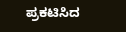ಪ್ರಕಟಿಸಿದ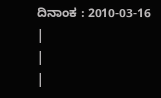ದಿನಾಂಕ : 2010-03-16
|
|
|